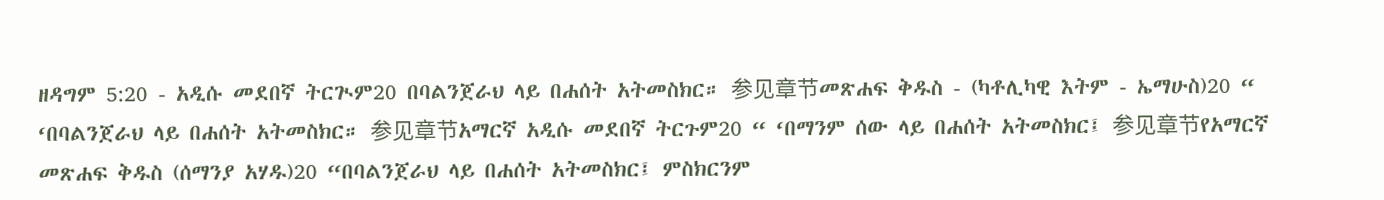ዘዳግም 5:20 - አዲሱ መደበኛ ትርጒም20 በባልንጀራህ ላይ በሐሰት አትመስክር። 参见章节መጽሐፍ ቅዱስ - (ካቶሊካዊ እትም - ኤማሁስ)20 “ ‘በባልንጀራህ ላይ በሐሰት አትመስክር። 参见章节አማርኛ አዲሱ መደበኛ ትርጉም20 “ ‘በማንም ሰው ላይ በሐሰት አትመስክር፤ 参见章节የአማርኛ መጽሐፍ ቅዱስ (ሰማንያ አሃዱ)20 “በባልንጀራህ ላይ በሐሰት አትመስክር፤ ምስክርንም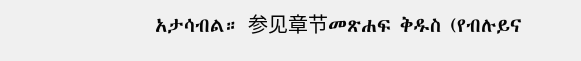አታሳብል። 参见章节መጽሐፍ ቅዱስ (የብሉይና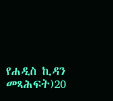የሐዲስ ኪዳን መጻሕፍት)20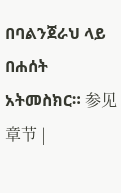በባልንጀራህ ላይ በሐሰት አትመስክር። 参见章节 |